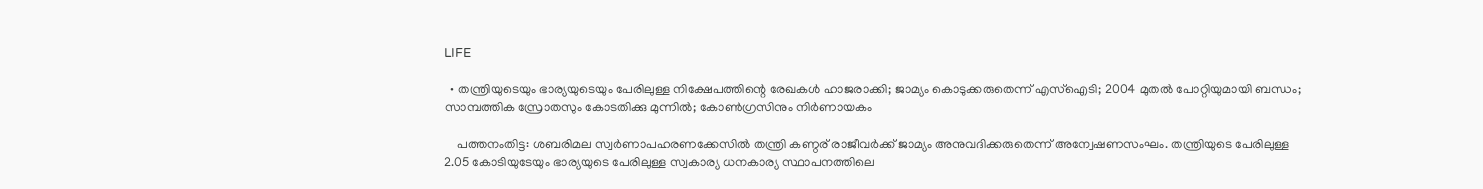LIFE

  • തന്ത്രിയുടെയും ഭാര്യയുടെയും പേരിലുള്ള നിക്ഷേപത്തിന്റെ രേഖകള്‍ ഹാജരാക്കി; ജാമ്യം കൊടുക്കരുതെന്ന് എസ്‌ഐടി; 2004 മുതല്‍ പോറ്റിയുമായി ബന്ധം; സാമ്പത്തിക സ്രോതസും കോടതിക്കു മുന്നില്‍; കോണ്‍ഗ്രസിനും നിര്‍ണായകം

    പത്തനംതിട്ട: ശബരിമല സ്വര്‍ണാപഹരണക്കേസില്‍ തന്ത്രി കണ്ഠര് രാജീവര്‍ക്ക് ജാമ്യം അനുവദിക്കരുതെന്ന് അന്വേഷണസംഘം. തന്ത്രിയുടെ പേരിലുള്ള 2.05 കോടിയുടേയും ഭാര്യയുടെ പേരിലുള്ള സ്വകാര്യ ധനകാര്യ സ്ഥാപനത്തിലെ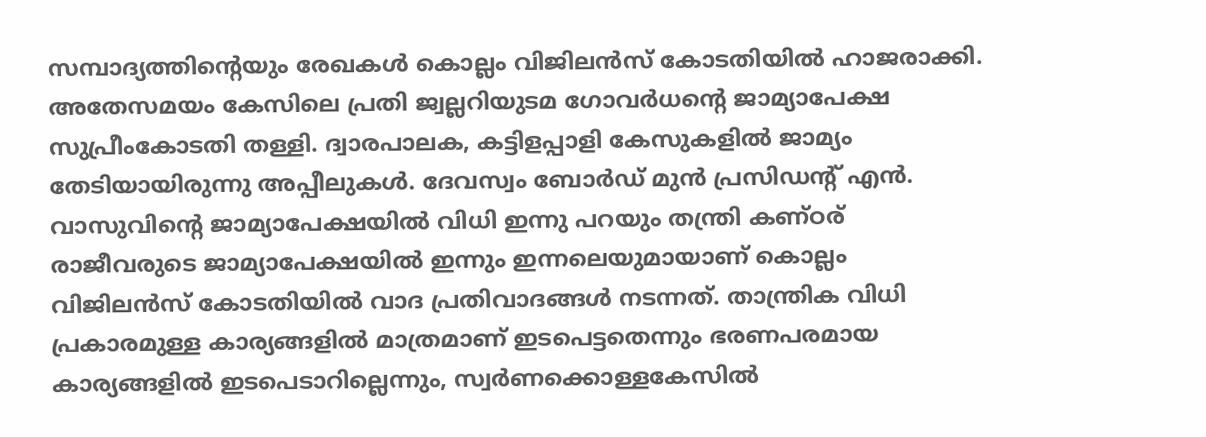സമ്പാദ്യത്തിന്റെയും രേഖകള്‍ കൊല്ലം വിജിലന്‍സ് കോടതിയില്‍ ഹാജരാക്കി. അതേസമയം കേസിലെ പ്രതി ജ്വല്ലറിയുടമ ഗോവര്‍ധന്റെ ജാമ്യാപേക്ഷ സുപ്രീംകോടതി തള്ളി. ദ്വാരപാലക, കട്ടിളപ്പാളി കേസുകളില്‍ ജാമ്യം തേടിയായിരുന്നു അപ്പീലുകള്‍. ദേവസ്വം ബോര്‍ഡ് മുന്‍ പ്രസിഡന്റ് എന്‍. വാസുവിന്റെ ജാമ്യാപേക്ഷയില്‍ വിധി ഇന്നു പറയും തന്ത്രി കണ്ഠര് രാജീവരുടെ ജാമ്യാപേക്ഷയില്‍ ഇന്നും ഇന്നലെയുമായാണ് കൊല്ലം വിജിലന്‍സ് കോടതിയില്‍ വാദ പ്രതിവാദങ്ങള്‍ നടന്നത്. താന്ത്രിക വിധി പ്രകാരമുള്ള കാര്യങ്ങളില്‍ മാത്രമാണ് ഇടപെട്ടതെന്നും ഭരണപരമായ കാര്യങ്ങളില്‍ ഇടപെടാറില്ലെന്നും, സ്വര്‍ണക്കൊള്ളകേസില്‍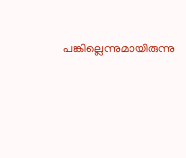പങ്കില്ലെന്നുമായിരുന്നു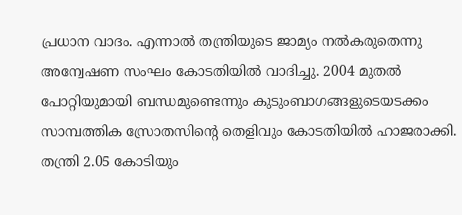പ്രധാന വാദം. എന്നാല്‍ തന്ത്രിയുടെ ജാമ്യം നല്‍കരുതെന്നു അന്വേഷണ സംഘം കോടതിയില്‍ വാദിച്ചു. 2004 മുതല്‍ പോറ്റിയുമായി ബന്ധമുണ്ടെന്നും കുടുംബാഗങ്ങളുടെയടക്കം സാമ്പത്തിക സ്രോതസിന്റെ തെളിവും കോടതിയില്‍ ഹാജരാക്കി. തന്ത്രി 2.05 കോടിയും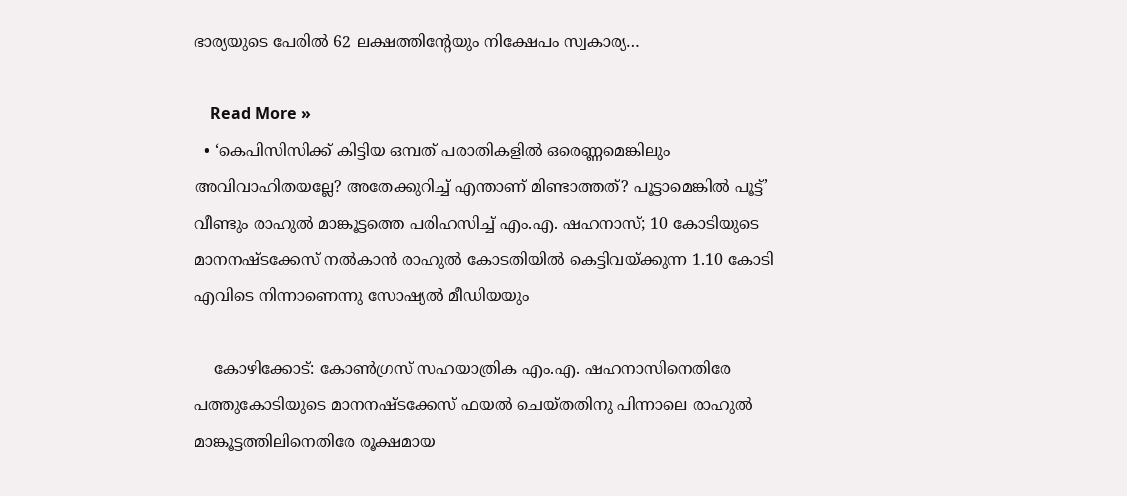ഭാര്യയുടെ പേരില്‍ 62 ലക്ഷത്തിന്റേയും നിക്ഷേപം സ്വകാര്യ…

    Read More »
  • ‘കെപിസിസിക്ക് കിട്ടിയ ഒമ്പത് പരാതികളില്‍ ഒരെണ്ണമെങ്കിലും അവിവാഹിതയല്ലേ? അതേക്കുറിച്ച് എന്താണ് മിണ്ടാത്തത്? പൂട്ടാമെങ്കില്‍ പൂട്ട്’ വീണ്ടും രാഹുല്‍ മാങ്കൂട്ടത്തെ പരിഹസിച്ച് എം.എ. ഷഹനാസ്; 10 കോടിയുടെ മാനനഷ്ടക്കേസ് നല്‍കാന്‍ രാഹുല്‍ കോടതിയില്‍ കെട്ടിവയ്ക്കുന്ന 1.10 കോടി എവിടെ നിന്നാണെന്നു സോഷ്യല്‍ മീഡിയയും

    കോഴിക്കോട്: കോണ്‍ഗ്രസ് സഹയാത്രിക എം.എ. ഷഹനാസിനെതിരേ പത്തുകോടിയുടെ മാനനഷ്ടക്കേസ് ഫയല്‍ ചെയ്തതിനു പിന്നാലെ രാഹുല്‍ മാങ്കൂട്ടത്തിലിനെതിരേ രൂക്ഷമായ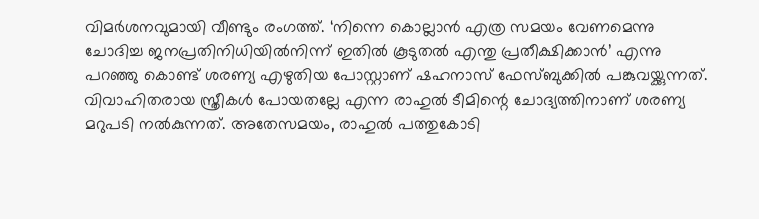വിമര്‍ശനവുമായി വീണ്ടും രംഗത്ത്. ‘നിന്നെ കൊല്ലാന്‍ എത്ര സമയം വേണമെന്നു ചോദിച്ച ജനപ്രതിനിധിയില്‍നിന്ന് ഇതില്‍ കൂടുതല്‍ എന്തു പ്രതീക്ഷിക്കാന്‍’ എന്നു പറഞ്ഞു കൊണ്ട് ശരണ്യ എഴുതിയ പോസ്റ്റാണ് ഷഹനാസ് ഫേസ്ബുക്കില്‍ പങ്കുവയ്ക്കുന്നത്. വിവാഹിതരായ സ്ത്രീകള്‍ പോയതല്ലേ എന്ന രാഹുല്‍ ടീമിന്റെ ചോദ്യത്തിനാണ് ശരണ്യ മറുപടി നല്‍കുന്നത്. അതേസമയം, രാഹുല്‍ പത്തുകോടി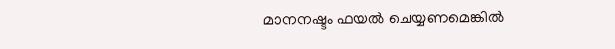മാനനഷ്ടം ഫയല്‍ ചെയ്യണമെങ്കില്‍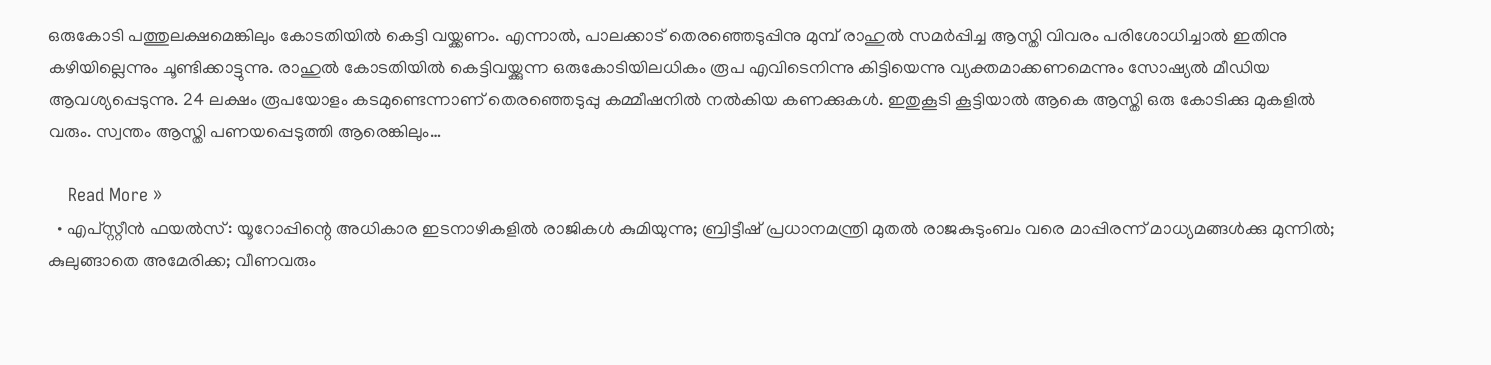ഒരുകോടി പത്തുലക്ഷമെങ്കിലും കോടതിയില്‍ കെട്ടി വയ്ക്കണം. എന്നാല്‍, പാലക്കാട് തെരഞ്ഞെടുപ്പിനു മുമ്പ് രാഹുല്‍ സമര്‍പ്പിച്ച ആസ്തി വിവരം പരിശോധിച്ചാല്‍ ഇതിനു കഴിയില്ലെന്നും ചൂണ്ടിക്കാട്ടുന്നു. രാഹുല്‍ കോടതിയില്‍ കെട്ടിവയ്ക്കുന്ന ഒരുകോടിയിലധികം രൂപ എവിടെനിന്നു കിട്ടിയെന്നു വ്യക്തമാക്കണമെന്നും സോഷ്യല്‍ മീഡിയ ആവശ്യപ്പെടുന്നു. 24 ലക്ഷം രൂപയോളം കടമുണ്ടെന്നാണ് തെരഞ്ഞെടുപ്പു കമ്മീഷനില്‍ നല്‍കിയ കണക്കുകള്‍. ഇതുകൂടി കൂട്ടിയാല്‍ ആകെ ആസ്തി ഒരു കോടിക്കു മുകളില്‍ വരും. സ്വന്തം ആസ്തി പണയപ്പെടുത്തി ആരെങ്കിലും…

    Read More »
  • എപ്‌സ്റ്റീന്‍ ഫയല്‍സ്: യൂറോപ്പിന്റെ അധികാര ഇടനാഴികളില്‍ രാജികള്‍ കുമിയുന്നു; ബ്രിട്ടീഷ് പ്രധാനമന്ത്രി മുതല്‍ രാജകുടുംബം വരെ മാപ്പിരന്ന് മാധ്യമങ്ങള്‍ക്കു മുന്നില്‍; കുലുങ്ങാതെ അമേരിക്ക; വീണവരും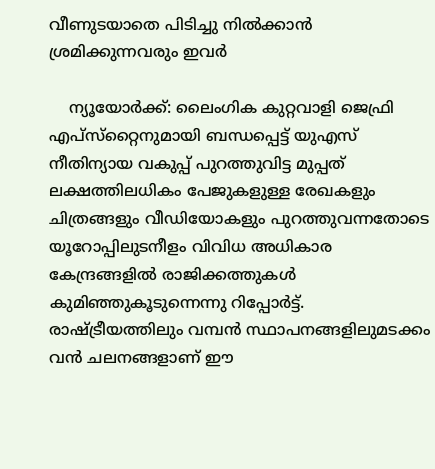വീണുടയാതെ പിടിച്ചു നില്‍ക്കാന്‍ ശ്രമിക്കുന്നവരും ഇവര്‍

    ന്യൂയോര്‍ക്ക്: ലൈംഗിക കുറ്റവാളി ജെഫ്രി എപ്സ്‌റ്റൈനുമായി ബന്ധപ്പെട്ട് യുഎസ് നീതിന്യായ വകുപ്പ് പുറത്തുവിട്ട മുപ്പത് ലക്ഷത്തിലധികം പേജുകളുള്ള രേഖകളും ചിത്രങ്ങളും വീഡിയോകളും പുറത്തുവന്നതോടെ യൂറോപ്പിലുടനീളം വിവിധ അധികാര കേന്ദ്രങ്ങളില്‍ രാജിക്കത്തുകള്‍ കുമിഞ്ഞുകൂടുന്നെന്നു റിപ്പോര്‍ട്ട്. രാഷ്ട്രീയത്തിലും വമ്പന്‍ സ്ഥാപനങ്ങളിലുമടക്കം വന്‍ ചലനങ്ങളാണ് ഈ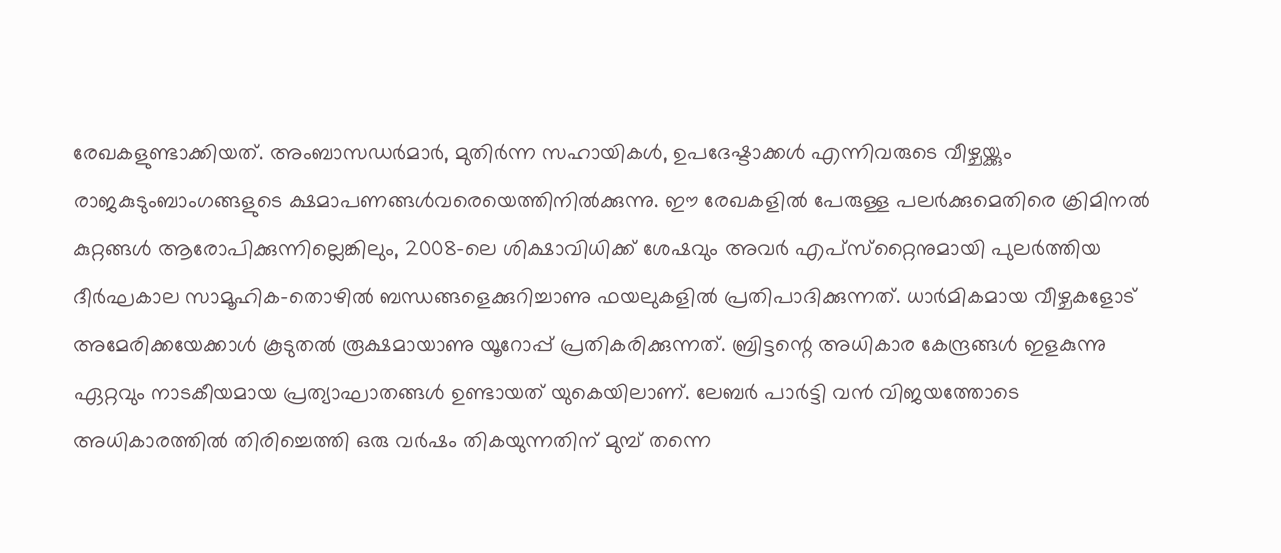രേഖകളുണ്ടാക്കിയത്. അംബാസഡര്‍മാര്‍, മുതിര്‍ന്ന സഹായികള്‍, ഉപദേഷ്ടാക്കള്‍ എന്നിവരുടെ വീഴ്ചയ്ക്കും രാജകുടുംബാംഗങ്ങളുടെ ക്ഷമാപണങ്ങള്‍വരെയെത്തിനില്‍ക്കുന്നു. ഈ രേഖകളില്‍ പേരുള്ള പലര്‍ക്കുമെതിരെ ക്രിമിനല്‍ കുറ്റങ്ങള്‍ ആരോപിക്കുന്നില്ലെങ്കിലും, 2008-ലെ ശിക്ഷാവിധിക്ക് ശേഷവും അവര്‍ എപ്സ്‌റ്റൈനുമായി പുലര്‍ത്തിയ ദീര്‍ഘകാല സാമൂഹിക-തൊഴില്‍ ബന്ധങ്ങളെക്കുറിച്ചാണു ഫയലുകളില്‍ പ്രതിപാദിക്കുന്നത്. ധാര്‍മികമായ വീഴ്ചകളോട് അമേരിക്കയേക്കാള്‍ കൂടുതല്‍ രൂക്ഷമായാണു യൂറോപ്പ് പ്രതികരിക്കുന്നത്. ബ്രിട്ടന്റെ അധികാര കേന്ദ്രങ്ങള്‍ ഇളകുന്നു ഏറ്റവും നാടകീയമായ പ്രത്യാഘാതങ്ങള്‍ ഉണ്ടായത് യുകെയിലാണ്. ലേബര്‍ പാര്‍ട്ടി വന്‍ വിജയത്തോടെ അധികാരത്തില്‍ തിരിച്ചെത്തി ഒരു വര്‍ഷം തികയുന്നതിന് മുമ്പ് തന്നെ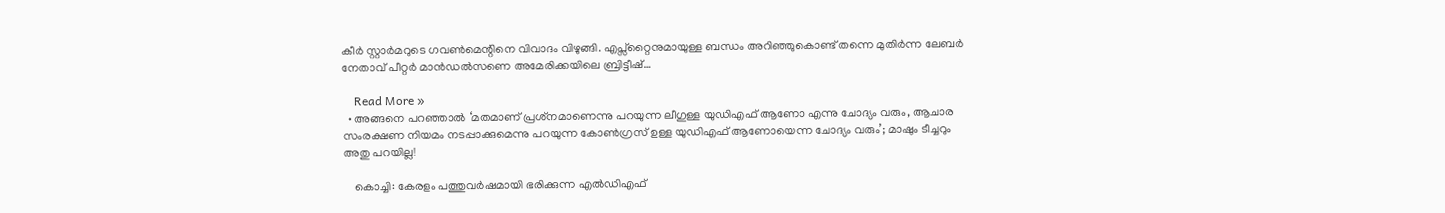കീര്‍ സ്റ്റാര്‍മറുടെ ഗവണ്‍മെന്റിനെ വിവാദം വിഴുങ്ങി. എപ്സ്‌റ്റൈനുമായുള്ള ബന്ധം അറിഞ്ഞുകൊണ്ട് തന്നെ മുതിര്‍ന്ന ലേബര്‍ നേതാവ് പീറ്റര്‍ മാന്‍ഡല്‍സണെ അമേരിക്കയിലെ ബ്രിട്ടീഷ്…

    Read More »
  • അങ്ങനെ പറഞ്ഞാല്‍ ‘മതമാണ് പ്രശ്‌നമാണെന്നു പറയുന്ന ലീഗുള്ള യുഡിഎഫ് ആണോ എന്നു ചോദ്യം വരും, ആചാര സംരക്ഷണ നിയമം നടപ്പാക്കുമെന്നു പറയുന്ന കോണ്‍ഗ്രസ് ഉള്ള യുഡിഎഫ് ആണോയെന്ന ചോദ്യം വരും’; മാഷും ടീച്ചറും അതു പറയില്ല!

    കൊച്ചി: കേരളം പത്തുവര്‍ഷമായി ഭരിക്കുന്ന എല്‍ഡിഎഫ്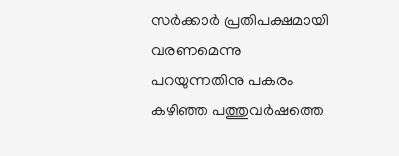സര്‍ക്കാര്‍ പ്രതിപക്ഷമായി വരണമെന്നു പറയുന്നതിനു പകരം കഴിഞ്ഞ പത്തുവര്‍ഷത്തെ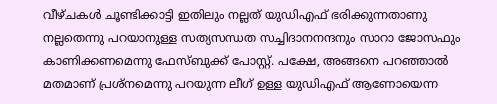വീഴ്ചകള്‍ ചൂണ്ടിക്കാട്ടി ഇതിലും നല്ലത് യുഡിഎഫ് ഭരിക്കുന്നതാണു നല്ലതെന്നു പറയാനുള്ള സത്യസന്ധത സച്ചിദാനനന്ദനും സാറാ ജോസഫും കാണിക്കണമെന്നു ഫേസ്ബുക്ക് പോസ്റ്റ്. പക്ഷേ, അങ്ങനെ പറഞ്ഞാല്‍ മതമാണ് പ്രശ്‌നമെന്നു പറയുന്ന ലീഗ് ഉള്ള യുഡിഎഫ് ആണോയെന്ന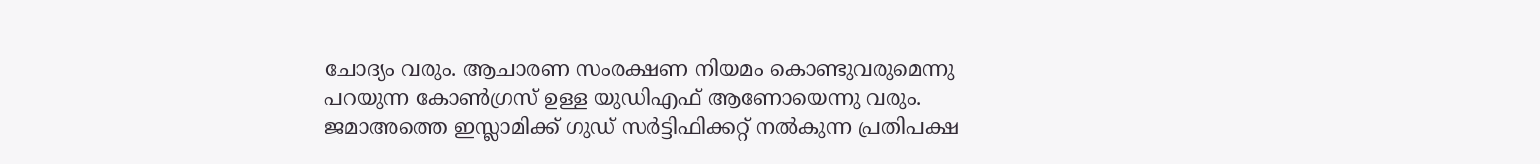ചോദ്യം വരും. ആചാരണ സംരക്ഷണ നിയമം കൊണ്ടുവരുമെന്നു പറയുന്ന കോണ്‍ഗ്രസ് ഉള്ള യുഡിഎഫ് ആണോയെന്നു വരും. ജമാഅത്തെ ഇസ്ലാമിക്ക് ഗുഡ് സര്‍ട്ടിഫിക്കറ്റ് നല്‍കുന്ന പ്രതിപക്ഷ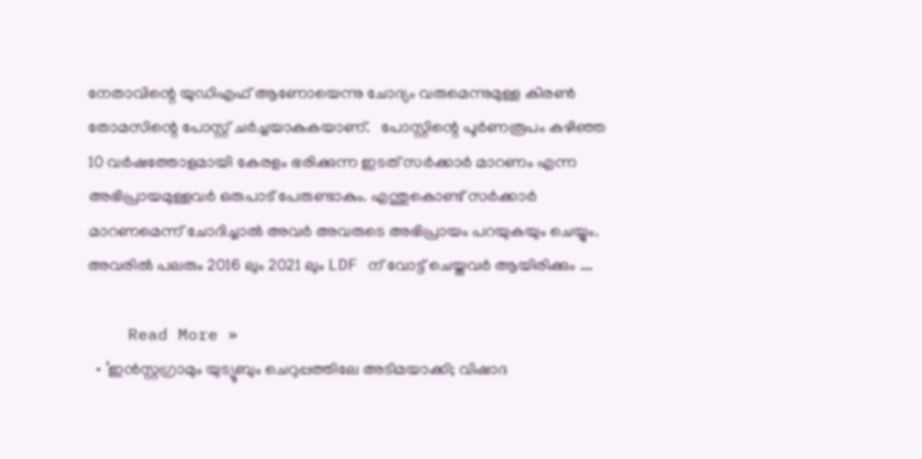നേതാവിന്റെ യുഡിഎഫ് ആണോയെന്നു ചോദ്യം വരുമെന്നുമുള്ള കിരണ്‍ തോമസിന്റെ പോസ്റ്റ് ചര്‍ച്ചയാകുകയാണ്.   പോസ്റ്റിന്റെ പൂര്‍ണരൂപം കഴിഞ്ഞ 10 വര്‍ഷത്തോളമായി കേരളം ഭരിക്കുന്ന ഇടത് സര്‍ക്കാര്‍ മാറണം എന്ന അഭിപ്രായമുള്ളവര്‍ ഒരുപാട് പേരുണ്ടാകും. എന്തുകൊണ്ട് സര്‍ക്കാര്‍ മാറണമെന്ന് ചോദിച്ചാല്‍ അവര്‍ അവരുടെ അഭിപ്രായം പറയുകയും ചെയ്യും. അവരില്‍ പലരും 2016 ലും 2021 ലും LDF ന് വോട്ട് ചെയ്തവര്‍ ആയിരിക്കും .…

    Read More »
  • ‘ഇന്‍സ്റ്റഗ്രാമും യുട്യൂബും ചെറുപ്പത്തിലേ അടിമയാക്കി; വിഷാദ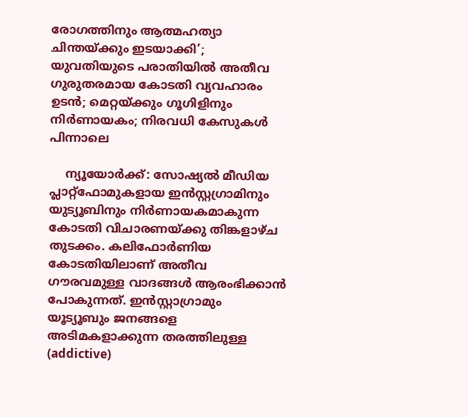രോഗത്തിനും ആത്മഹത്യാ ചിന്തയ്ക്കും ഇടയാക്കി’; യുവതിയുടെ പരാതിയില്‍ അതീവ ഗുരുതരമായ കോടതി വ്യവഹാരം ഉടന്‍; മെറ്റയ്ക്കും ഗൂഗിളിനും നിര്‍ണായകം; നിരവധി കേസുകള്‍ പിന്നാലെ

    ന്യൂയോര്‍ക്ക്: സോഷ്യല്‍ മീഡിയ പ്ലാറ്റ്‌ഫോമുകളായ ഇന്‍സ്റ്റഗ്രാമിനും യുട്യൂബിനും നിര്‍ണായകമാകുന്ന കോടതി വിചാരണയ്ക്കു തിങ്കളാഴ്ച തുടക്കം. കലിഫോര്‍ണിയ കോടതിയിലാണ് അതീവ ഗൗരവമുള്ള വാദങ്ങള്‍ ആരംഭിക്കാന്‍ പോകുന്നത്. ഇന്‍സ്റ്റാഗ്രാമും യൂട്യൂബും ജനങ്ങളെ അടിമകളാക്കുന്ന തരത്തിലുള്ള (addictive)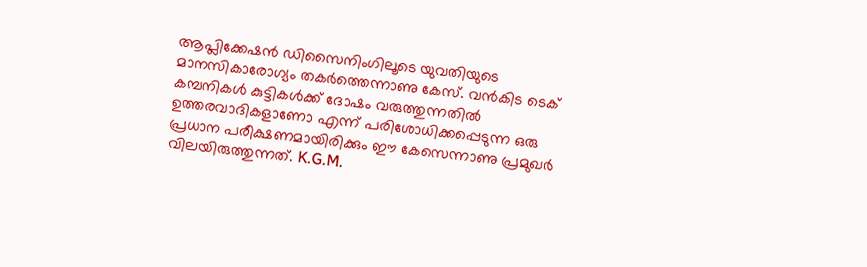ആപ്ലിക്കേഷന്‍ ഡിസൈനിംഗിലൂടെ യുവതിയുടെ മാനസികാരോഗ്യം തകര്‍ത്തെന്നാണു കേസ്. വന്‍കിട ടെക് കമ്പനികള്‍ കുട്ടികള്‍ക്ക് ദോഷം വരുത്തുന്നതില്‍ ഉത്തരവാദികളാണോ എന്ന് പരിശോധിക്കപ്പെടുന്ന ഒരു പ്രധാന പരീക്ഷണമായിരിക്കും ഈ കേസെന്നാണു പ്രമുഖര്‍ വിലയിരുത്തുന്നത്. K.G.M.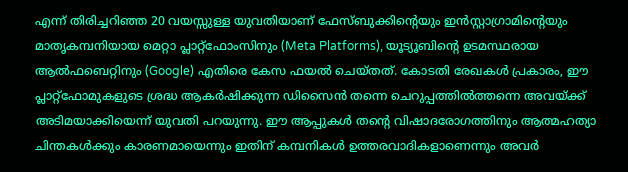എന്ന് തിരിച്ചറിഞ്ഞ 20 വയസ്സുള്ള യുവതിയാണ് ഫേസ്ബുക്കിന്റെയും ഇന്‍സ്റ്റാഗ്രാമിന്റെയും മാതൃകമ്പനിയായ മെറ്റാ പ്ലാറ്റ്ഫോംസിനും (Meta Platforms), യൂട്യൂബിന്റെ ഉടമസ്ഥരായ ആല്‍ഫബെറ്റിനും (Google) എതിരെ കേസ ഫയല്‍ ചെയ്തത്. കോടതി രേഖകള്‍ പ്രകാരം, ഈ പ്ലാറ്റ്ഫോമുകളുടെ ശ്രദ്ധ ആകര്‍ഷിക്കുന്ന ഡിസൈന്‍ തന്നെ ചെറുപ്പത്തില്‍ത്തന്നെ അവയ്ക്ക് അടിമയാക്കിയെന്ന് യുവതി പറയുന്നു. ഈ ആപ്പുകള്‍ തന്റെ വിഷാദരോഗത്തിനും ആത്മഹത്യാ ചിന്തകള്‍ക്കും കാരണമായെന്നും ഇതിന് കമ്പനികള്‍ ഉത്തരവാദികളാണെന്നും അവര്‍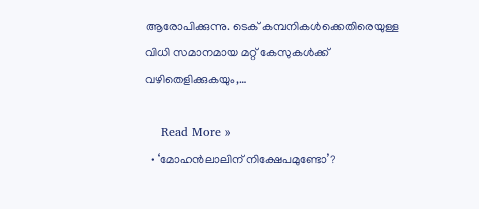ആരോപിക്കുന്നു. ടെക് കമ്പനികള്‍ക്കെതിരെയുള്ള വിധി സമാനമായ മറ്റ് കേസുകള്‍ക്ക് വഴിതെളിക്കുകയും,…

    Read More »
  • ‘മോഹന്‍ലാലിന് നിക്ഷേപമുണ്ടോ’?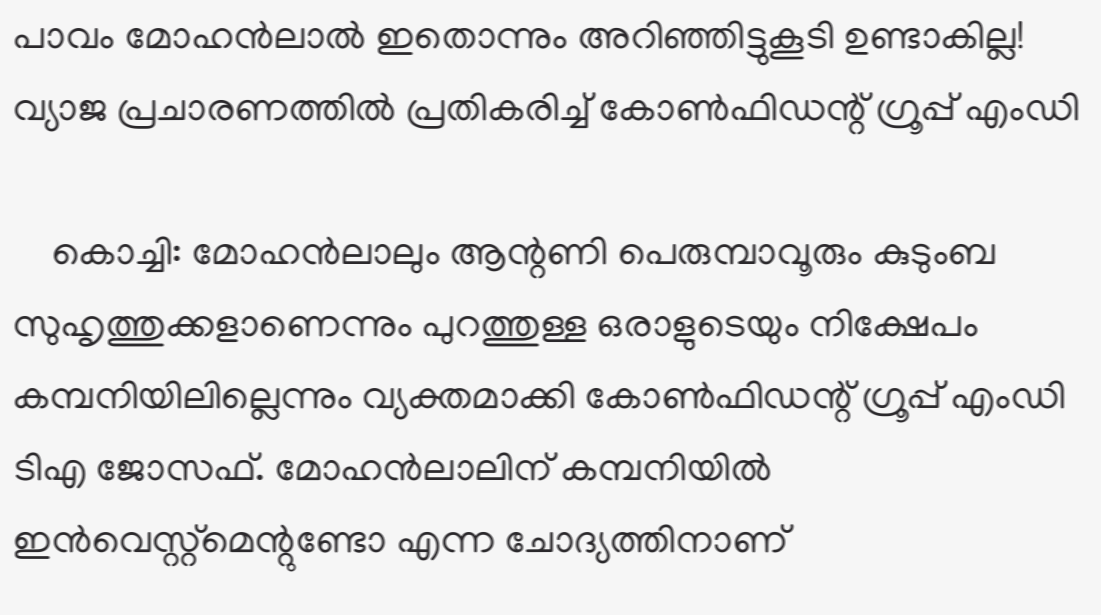പാവം മോഹന്‍ലാല്‍ ഇതൊന്നും അറിഞ്ഞിട്ടുകൂടി ഉണ്ടാകില്ല! വ്യാജ പ്രചാരണത്തില്‍ പ്രതികരിച്ച് കോണ്‍ഫിഡന്റ് ഗ്രൂപ്പ് എംഡി

    കൊച്ചി: മോഹന്‍ലാലും ആന്റണി പെരുമ്പാവൂരും കുടുംബ സുഹൃത്തുക്കളാണെന്നും പുറത്തുള്ള ഒരാളുടെയും നിക്ഷേപം കമ്പനിയിലില്ലെന്നും വ്യക്തമാക്കി കോണ്‍ഫിഡന്റ് ഗ്രൂപ്പ് എംഡി ടിഎ ജോസഫ്. മോഹന്‍ലാലിന് കമ്പനിയില്‍ ഇന്‍വെസ്റ്റ്‌മെന്റുണ്ടോ എന്ന ചോദ്യത്തിനാണ്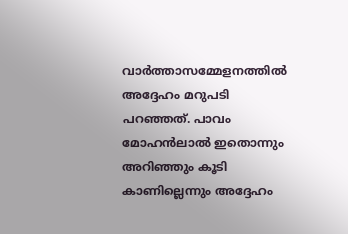വാര്‍ത്താസമ്മേളനത്തില്‍ അദ്ദേഹം മറുപടി പറഞ്ഞത്. പാവം മോഹന്‍ലാല്‍ ഇതൊന്നും അറിഞ്ഞും കൂടി കാണില്ലെന്നും അദ്ദേഹം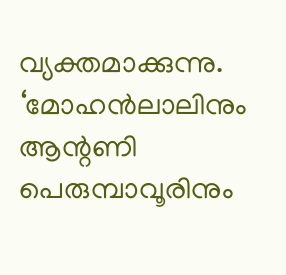വ്യക്തമാക്കുന്നു. ‘മോഹന്‍ലാലിനും ആന്റണി പെരുമ്പാവൂരിനും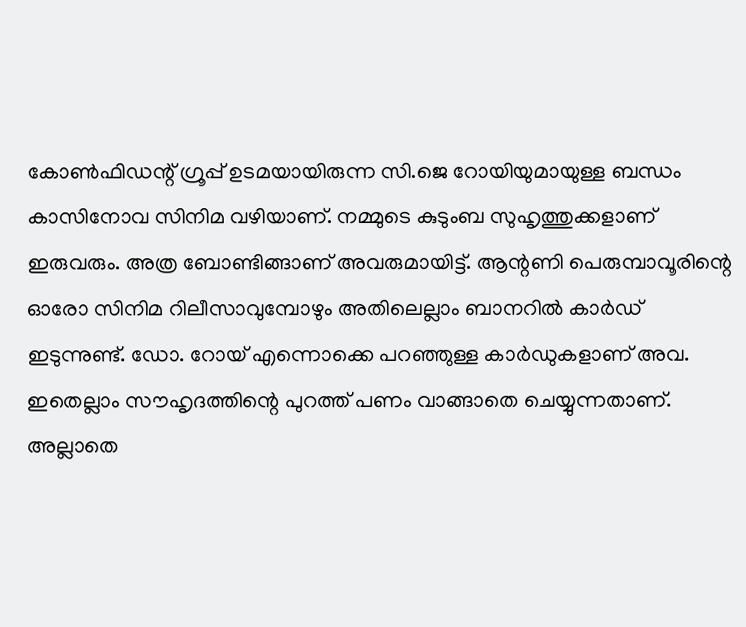കോണ്‍ഫിഡന്റ് ഗ്രൂപ്പ് ഉടമയായിരുന്ന സി.ജെ റോയിയുമായുള്ള ബന്ധം കാസിനോവ സിനിമ വഴിയാണ്. നമ്മുടെ കുടുംബ സുഹൃത്തുക്കളാണ് ഇരുവരും. അത്ര ബോണ്ടിങ്ങാണ് അവരുമായിട്ട്. ആന്റണി പെരുമ്പാവൂരിന്റെ ഓരോ സിനിമ റിലീസാവുമ്പോഴും അതിലെല്ലാം ബാനറില്‍ കാര്‍ഡ് ഇടുന്നുണ്ട്. ഡോ. റോയ് എന്നൊക്കെ പറഞ്ഞുള്ള കാര്‍ഡുകളാണ് അവ. ഇതെല്ലാം സൗഹൃദത്തിന്റെ പുറത്ത് പണം വാങ്ങാതെ ചെയ്യുന്നതാണ്. അല്ലാതെ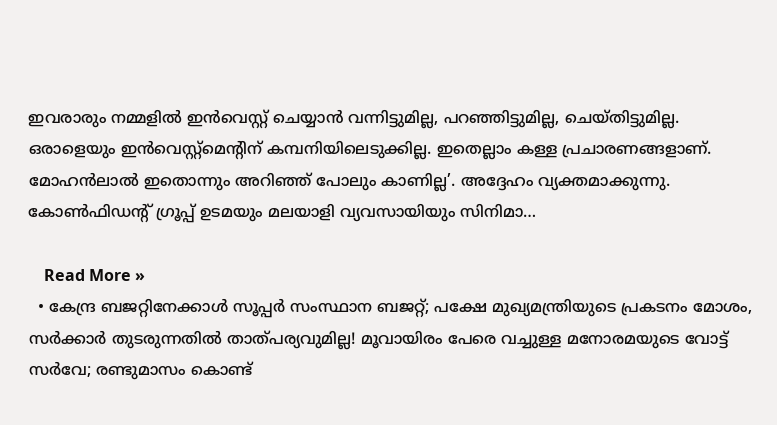ഇവരാരും നമ്മളില്‍ ഇന്‍വെസ്റ്റ് ചെയ്യാന്‍ വന്നിട്ടുമില്ല, പറഞ്ഞിട്ടുമില്ല, ചെയ്തിട്ടുമില്ല. ഒരാളെയും ഇന്‍വെസ്റ്റ്‌മെന്റിന് കമ്പനിയിലെടുക്കില്ല. ഇതെല്ലാം കള്ള പ്രചാരണങ്ങളാണ്. മോഹന്‍ലാല്‍ ഇതൊന്നും അറിഞ്ഞ് പോലും കാണില്ല’. അദ്ദേഹം വ്യക്തമാക്കുന്നു. കോണ്‍ഫിഡന്റ് ഗ്രൂപ്പ് ഉടമയും മലയാളി വ്യവസായിയും സിനിമാ…

    Read More »
  • കേന്ദ്ര ബജറ്റിനേക്കാള്‍ സൂപ്പര്‍ സംസ്ഥാന ബജറ്റ്; പക്ഷേ മുഖ്യമന്ത്രിയുടെ പ്രകടനം മോശം, സര്‍ക്കാര്‍ തുടരുന്നതില്‍ താത്പര്യവുമില്ല! മൂവായിരം പേരെ വച്ചുള്ള മനോരമയുടെ വോട്ട് സര്‍വേ; രണ്ടുമാസം കൊണ്ട്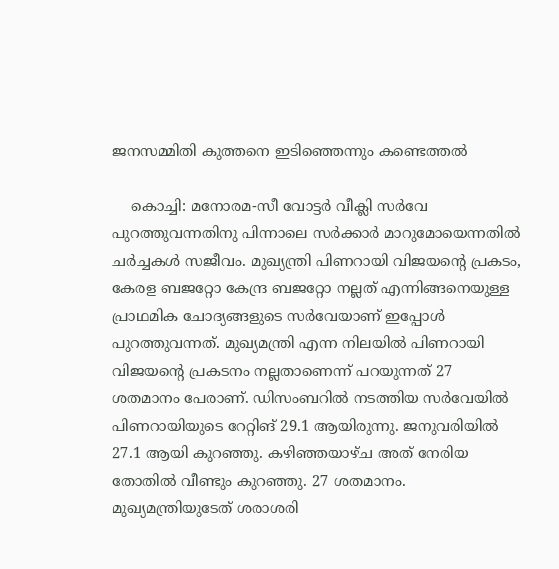ജനസമ്മിതി കുത്തനെ ഇടിഞ്ഞെന്നും കണ്ടെത്തല്‍

    കൊച്ചി: മനോരമ-സീ വോട്ടര്‍ വീക്ലി സര്‍വേ പുറത്തുവന്നതിനു പിന്നാലെ സര്‍ക്കാര്‍ മാറുമോയെന്നതില്‍ ചര്‍ച്ചകള്‍ സജീവം. മുഖ്യന്ത്രി പിണറായി വിജയന്റെ പ്രകടം, കേരള ബജറ്റോ കേന്ദ്ര ബജറ്റോ നല്ലത് എന്നിങ്ങനെയുള്ള പ്രാഥമിക ചോദ്യങ്ങളുടെ സര്‍വേയാണ് ഇപ്പോള്‍ പുറത്തുവന്നത്. മുഖ്യമന്ത്രി എന്ന നിലയില്‍ പിണറായി വിജയന്റെ പ്രകടനം നല്ലതാണെന്ന് പറയുന്നത് 27 ശതമാനം പേരാണ്. ഡിസംബറില്‍ നടത്തിയ സര്‍വേയില്‍ പിണറായിയുടെ റേറ്റിങ് 29.1 ആയിരുന്നു. ജനുവരിയില്‍ 27.1 ആയി കുറഞ്ഞു. കഴിഞ്ഞയാഴ്ച അത് നേരിയ തോതില്‍ വീണ്ടും കുറഞ്ഞു. 27 ശതമാനം. മുഖ്യമന്ത്രിയുടേത് ശരാശരി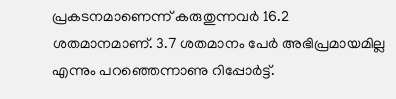പ്രകടനമാണെന്ന് കരുതുന്നവര്‍ 16.2 ശതമാനമാണ്. 3.7 ശതമാനം പേര്‍ അഭിപ്രമായമില്ല എന്നും പറഞ്ഞെന്നാണു റിപ്പോര്‍ട്ട്.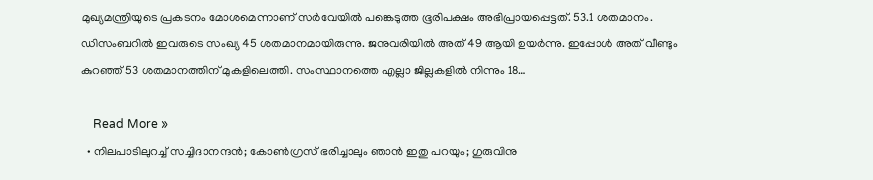മുഖ്യമന്ത്രിയുടെ പ്രകടനം മോശമെന്നാണ് സര്‍വേയില്‍ പങ്കെടുത്ത ഭൂരിപക്ഷം അഭിപ്രായപ്പെട്ടത്. 53.1 ശതമാനം. ഡിസംബറില്‍ ഇവരുടെ സംഖ്യ 45 ശതമാനമായിരുന്നു. ജനുവരിയില്‍ അത് 49 ആയി ഉയര്‍ന്നു. ഇപ്പോള്‍ അത് വീണ്ടും കുറഞ്ഞ് 53 ശതമാനത്തിന് മുകളിലെത്തി. സംസ്ഥാനത്തെ എല്ലാ ജില്ലകളില്‍ നിന്നും 18…

    Read More »
  • നിലപാടിലുറച്ച് സച്ചിദാനന്ദന്‍; കോണ്‍ഗ്രസ് ഭരിച്ചാലും ഞാന്‍ ഇതു പറയും; ഗുരുവിനു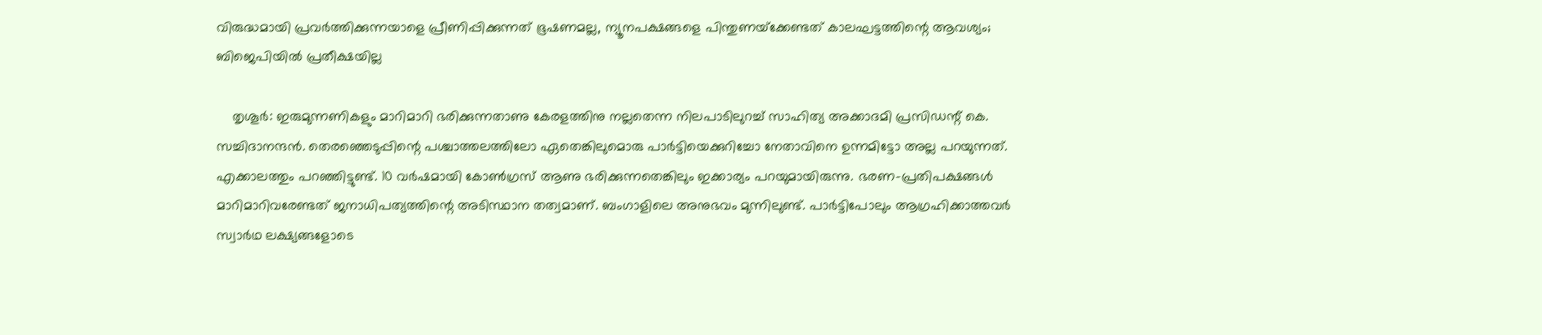വിരുദ്ധമായി പ്രവര്‍ത്തിക്കുന്നയാളെ പ്രീണിപ്പിക്കുന്നത് ഭൂഷണമല്ല, ന്യൂനപക്ഷങ്ങളെ പിന്തുണയ്‌ക്കേണ്ടത് കാലഘട്ടത്തിന്റെ ആവശ്യം; ബിജെപിയില്‍ പ്രതീക്ഷയില്ല

    തൃശൂര്‍: ഇരുമുന്നണികളും മാറിമാറി ഭരിക്കുന്നതാണു കേരളത്തിനു നല്ലതെന്ന നിലപാടിലുറച്ച് സാഹിത്യ അക്കാദമി പ്രസിഡന്റ് കെ. സച്ചിദാനന്ദന്‍. തെരഞ്ഞെടുപ്പിന്റെ പശ്ചാത്തലത്തിലോ ഏതെങ്കിലുമൊരു പാര്‍ട്ടിയെക്കുറിച്ചോ നേതാവിനെ ഉന്നമിട്ടോ അല്ല പറയുന്നത്. എക്കാലത്തും പറഞ്ഞിട്ടുണ്ട്. 10 വര്‍ഷമായി കോണ്‍ഗ്രസ് ആണു ഭരിക്കുന്നതെങ്കിലും ഇക്കാര്യം പറയുമായിരുന്നു. ഭരണ-പ്രതിപക്ഷങ്ങള്‍ മാറിമാറിവരേണ്ടത് ജനാധിപത്യത്തിന്റെ അടിസ്ഥാന തത്വമാണ്. ബംഗാളിലെ അനുഭവം മുന്നിലുണ്ട്. പാര്‍ട്ടിപോലും ആഗ്രഹിക്കാത്തവര്‍ സ്വാര്‍ഥ ലക്ഷ്യങ്ങളോടെ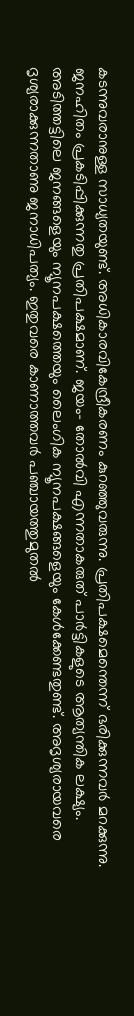കടന്നുവരാനുള്ള സാധ്യതയുണ്ട്. അധികാരവികേന്ദ്രീകരണം കുറഞ്ഞുവരുന്നു. പ്രതിപക്ഷമെന്തെന്ന് ഭരിക്കുന്നവര്‍ മറക്കുന്നു. ജനഹിതം പ്രകടിപ്പിക്കുന്നതു പ്രതിപക്ഷമാണ്. ജയം- തോല്‍വി എന്നതാകരുത് പാര്‍ട്ടികളുടെ ആത്യന്തിക ലക്ഷ്യം. അടിത്തട്ടിലെ ജനങ്ങളെയും ന്യൂനപക്ഷത്തെയും ലൈംഗിക ന്യൂനപക്ഷങ്ങളെയും കേള്‍ക്കേണ്ടതുണ്ട്. അദൃശ്യരായവരെ ദൃശ്യരാക്കുന്നതാണു ജനാധിപത്യം. ഇതുവരെ കാണാത്തവര്‍ പഞ്ചായത്തുമുതല്‍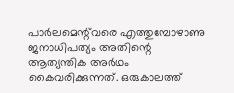പാര്‍ലമെന്റ്‌വരെ എത്തുമ്പോഴാണു ജനാധിപത്യം അതിന്റെ ആത്യന്തിക അര്‍ഥം കൈവരിക്കുന്നത്. ഒരുകാലത്ത്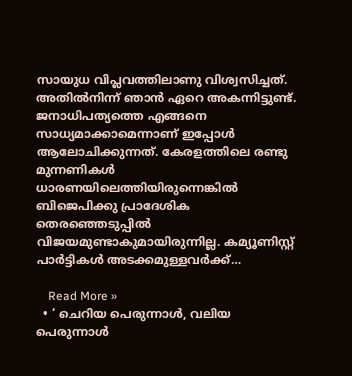സായുധ വിപ്ലവത്തിലാണു വിശ്വസിച്ചത്. അതില്‍നിന്ന് ഞാന്‍ ഏറെ അകന്നിട്ടുണ്ട്. ജനാധിപത്യത്തെ എങ്ങനെ സാധ്യമാക്കാമെന്നാണ് ഇപ്പോള്‍ ആലോചിക്കുന്നത്. കേരളത്തിലെ രണ്ടു മുന്നണികള്‍ ധാരണയിലെത്തിയിരുന്നെങ്കില്‍ ബിജെപിക്കു പ്രാദേശിക തെരഞ്ഞെടുപ്പില്‍ വിജയമുണ്ടാകുമായിരുന്നില്ല. കമ്യൂണിസ്റ്റ് പാര്‍ട്ടികള്‍ അടക്കമുള്ളവര്‍ക്ക്…

    Read More »
  • ‘ ചെറിയ പെരുന്നാൾ, വലിയ പെരുന്നാൾ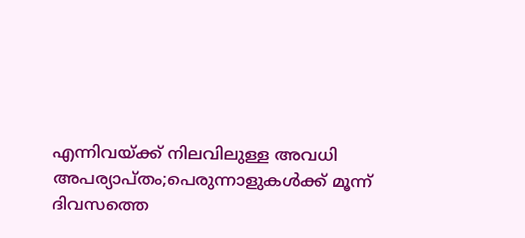എന്നിവയ്ക്ക് നിലവിലുള്ള അവധി അപര്യാപ്തം;പെരുന്നാളുകൾക്ക് മൂന്ന് ദിവസത്തെ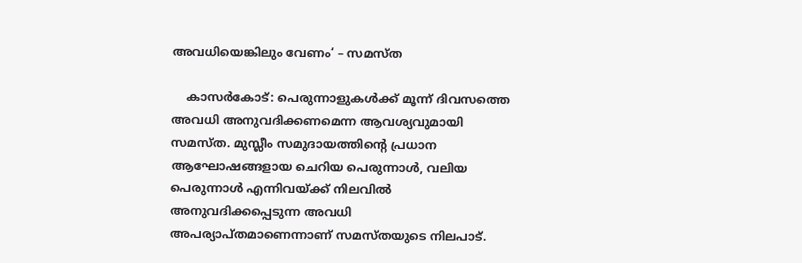അവധിയെങ്കിലും വേണം‘ – സമസ്ത

    കാസർകോട്: പെരുന്നാളുകൾക്ക് മൂന്ന് ദിവസത്തെ അവധി അനുവദിക്കണമെന്ന ആവശ്യവുമായി സമസ്ത. മുസ്ലീം സമുദായത്തിൻ്റെ പ്രധാന ആഘോഷങ്ങളായ ചെറിയ പെരുന്നാൾ, വലിയ പെരുന്നാൾ എന്നിവയ്ക്ക് നിലവിൽ അനുവദിക്കപ്പെടുന്ന അവധി അപര്യാപ്തമാണെന്നാണ് സമസ്തയുടെ നിലപാട്.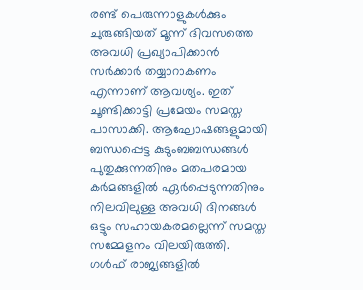രണ്ട് പെരുന്നാളുകൾക്കും ചുരുങ്ങിയത് മൂന്ന് ദിവസത്തെ അവധി പ്രഖ്യാപിക്കാൻ സർക്കാർ തയ്യാറാകണം എന്നാണ് ആവശ്യം. ഇത് ചൂണ്ടിക്കാട്ടി പ്രമേയം സമസ്ത പാസാക്കി. ആഘോഷങ്ങളുമായി ബന്ധപ്പെട്ട കുടുംബബന്ധങ്ങൾ പുതുക്കുന്നതിനും മതപരമായ കർമങ്ങളിൽ ഏർപ്പെടുന്നതിനും നിലവിലുള്ള അവധി ദിനങ്ങൾ ഒട്ടും സഹായകരമല്ലെന്ന് സമസ്ത സമ്മേളനം വിലയിരുത്തി. ഗൾഫ് രാജ്യങ്ങളിൽ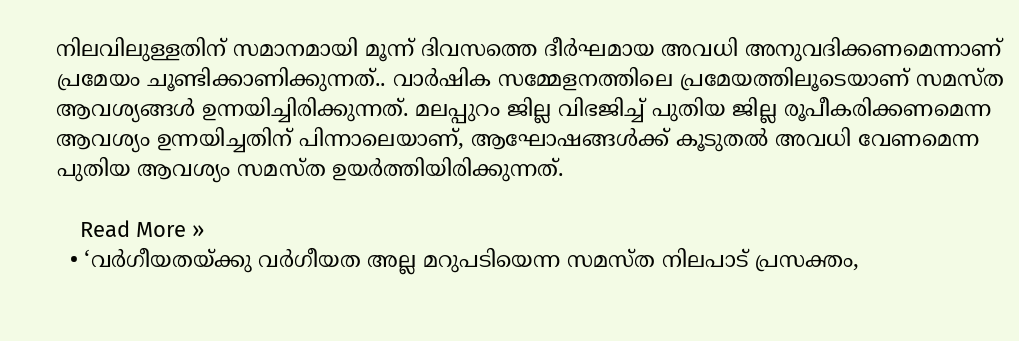നിലവിലുള്ളതിന് സമാനമായി മൂന്ന് ദിവസത്തെ ദീർഘമായ അവധി അനുവദിക്കണമെന്നാണ് പ്രമേയം ചൂണ്ടിക്കാണിക്കുന്നത്.. വാർഷിക സമ്മേളനത്തിലെ പ്രമേയത്തിലൂടെയാണ് സമസ്ത ആവശ്യങ്ങൾ ഉന്നയിച്ചിരിക്കുന്നത്. മലപ്പുറം ജില്ല വിഭജിച്ച് പുതിയ ജില്ല രൂപീകരിക്കണമെന്ന ആവശ്യം ഉന്നയിച്ചതിന് പിന്നാലെയാണ്, ആഘോഷങ്ങൾക്ക് കൂടുതൽ അവധി വേണമെന്ന പുതിയ ആവശ്യം സമസ്ത ഉയർത്തിയിരിക്കുന്നത്.

    Read More »
  • ‘വര്‍ഗീയതയ്ക്കു വര്‍ഗീയത അല്ല മറുപടിയെന്ന സമസ്ത നിലപാട് പ്രസക്തം,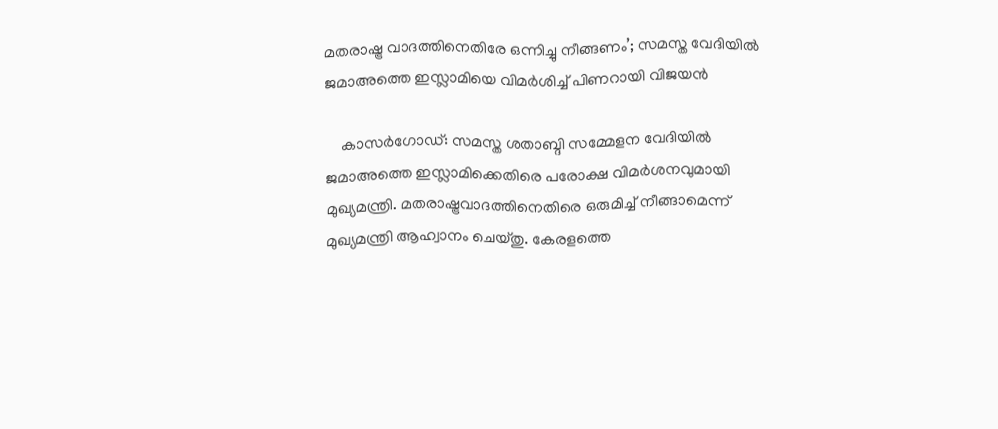മതരാഷ്ട്ര വാദത്തിനെതിരേ ഒന്നിച്ചു നീങ്ങണം’; സമസ്ത വേദിയില്‍ ജമാഅത്തെ ഇസ്ലാമിയെ വിമര്‍ശിച്ച് പിണറായി വിജയന്‍

    കാസര്‍ഗോഡ്: സമസ്ത ശതാബ്ദി സമ്മേളന വേദിയില്‍ ജമാഅത്തെ ഇസ്ലാമിക്കെതിരെ പരോക്ഷ വിമര്‍ശനവുമായി മുഖ്യമന്ത്രി. മതരാഷ്ട്രവാദത്തിനെതിരെ ഒരുമിച്ച് നീങ്ങാമെന്ന് മുഖ്യമന്ത്രി ആഹ്വാനം ചെയ്തു. കേരളത്തെ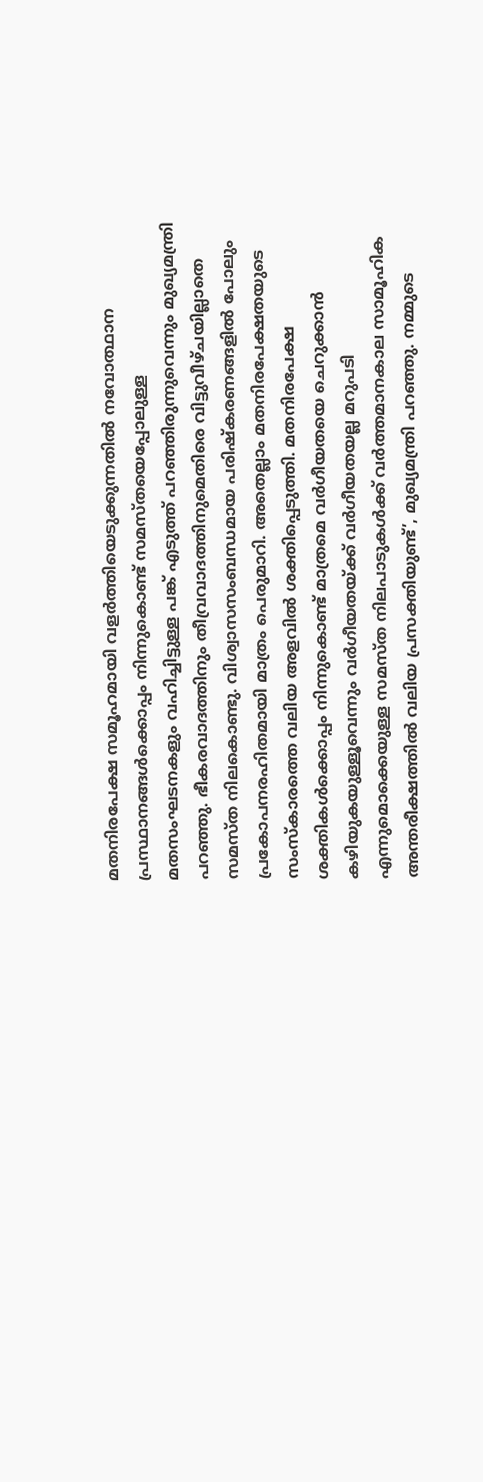മതനിരപേക്ഷ സമൂഹമായി വളര്‍ത്തിയെടുക്കുന്നതില്‍ നവോത്ഥാന പ്രസ്ഥാനങ്ങള്‍ക്കൊപ്പം നിന്നുകൊണ്ട് സമസ്തയെപ്പോലുള്ള മതസംഘടനകളും വഹിച്ചിട്ടുള്ള പങ്ക് എടുത്ത് പറഞ്ഞിരുന്നുവെന്നും മുഖ്യമന്ത്രി പറഞ്ഞു. ഭീകരവാദത്തിനും തീവ്രവാദത്തിനുമെതിരെ വിട്ടുവീഴ്ചയില്ലാതെ സമസ്ത നിലകൊണ്ടു. വിശ്വാസസംബന്ധമായ പരിഷ്‌കരണങ്ങളില്‍ പോലും പ്രകോപനരഹിതമായി മാത്രം പെരുമാറി. അതെല്ലാം മതനിരപേക്ഷതയുടെ സംസ്‌കാരത്തെ വലിയ അളവില്‍ ശക്തിപ്പെടുത്തി. മതനിരപേക്ഷ ശക്തികള്‍ക്കൊപ്പം നിന്നുകൊണ്ട് മാത്രമെ വര്‍ഗീയതയെ ചെറുക്കാന്‍ കഴിയുകയുള്ളൂവെന്നും വര്‍ഗീയതയ്ക്ക് വര്‍ഗീയതയല്ല മറുപടി എന്നുമൊക്കെയുള്ള സമസ്ത നിലപാടുകള്‍ക്ക് വര്‍ത്തമാനകാല സാമൂഹിക അന്തരീക്ഷത്തില്‍ വലിയ പ്രസക്തിയുണ്ട്’, മുഖ്യമന്ത്രി പറഞ്ഞു. നമ്മുടെ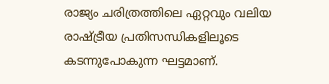രാജ്യം ചരിത്രത്തിലെ ഏറ്റവും വലിയ രാഷ്ട്രീയ പ്രതിസന്ധികളിലൂടെ കടന്നുപോകുന്ന ഘട്ടമാണ്.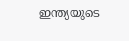ഇന്ത്യയുടെ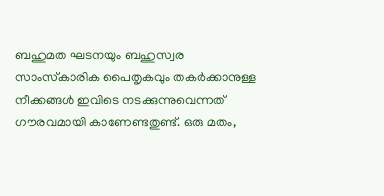ബഹുമത ഘടനയും ബഹുസ്വര സാംസ്‌കാരിക പൈതൃകവും തകര്‍ക്കാനുള്ള നീക്കങ്ങള്‍ ഇവിടെ നടക്കുന്നുവെന്നത് ഗൗരവമായി കാണേണ്ടതുണ്ട്. ഒരു മതം,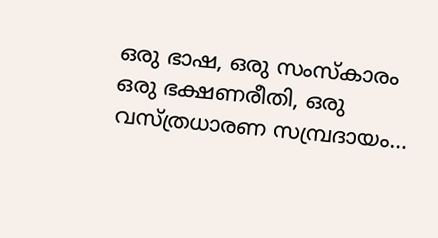ഒരു ഭാഷ, ഒരു സംസ്‌കാരം ഒരു ഭക്ഷണരീതി, ഒരു വസ്ത്രധാരണ സമ്പ്രദായം…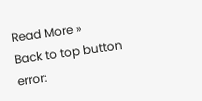Read More »
Back to top button
error: